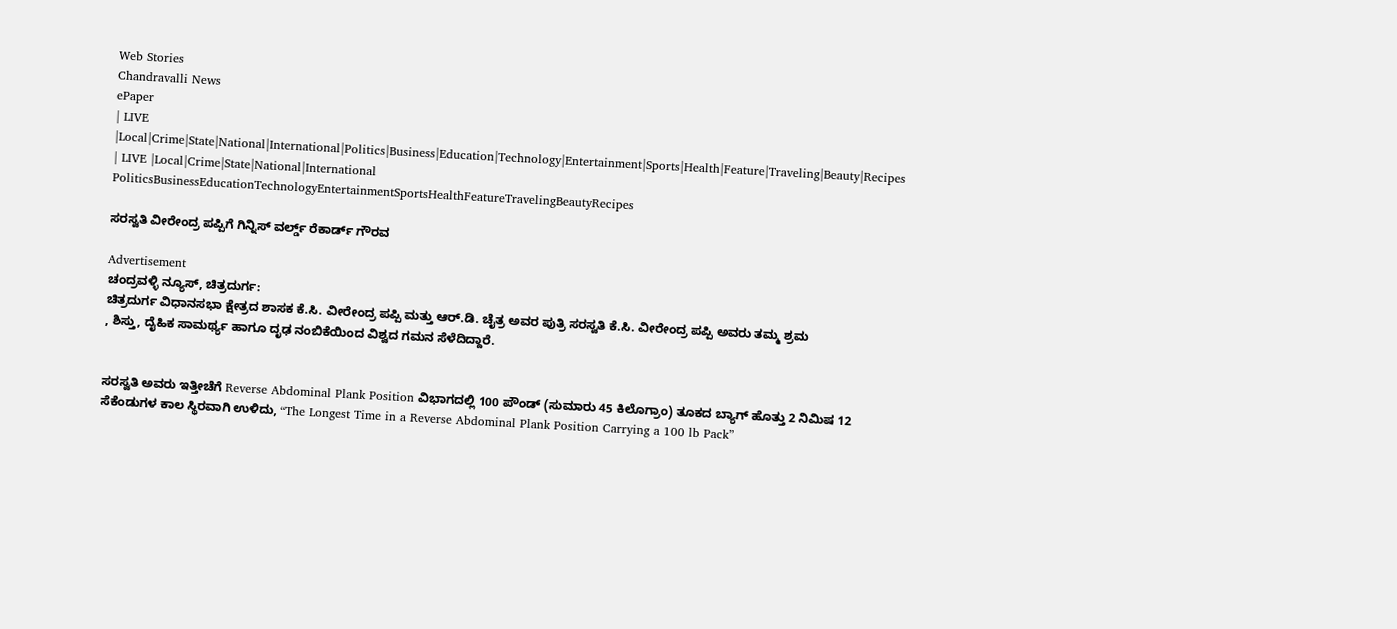Web Stories
Chandravalli News
ePaper
| LIVE |Local|Crime|State|National|International|Politics|Business|Education|Technology|Entertainment|Sports|Health|Feature|Traveling|Beauty|Recipes
| LIVE |Local|Crime|State|National|International
PoliticsBusinessEducationTechnologyEntertainmentSportsHealthFeatureTravelingBeautyRecipes

ಸರಸ್ವತಿ ವೀರೇಂದ್ರ ಪಪ್ಪಿಗೆ ಗಿನ್ನಿಸ್ ವರ್ಲ್ಡ್ ರೆಕಾರ್ಡ್ ಗೌರವ

Advertisement
ಚಂದ್ರವಳ್ಳಿ ನ್ಯೂಸ್, ಚಿತ್ರದುರ್ಗ:
ಚಿತ್ರದುರ್ಗ ವಿಧಾನಸಭಾ ಕ್ಷೇತ್ರದ ಶಾಸಕ ಕೆ.ಸಿ. ವೀರೇಂದ್ರ ಪಪ್ಪಿ ಮತ್ತು ಆರ್.ಡಿ. ಚೈತ್ರ ಅವರ ಪುತ್ರಿ ಸರಸ್ವತಿ ಕೆ.ಸಿ. ವೀರೇಂದ್ರ ಪಪ್ಪಿ ಅವರು ತಮ್ಮ ಶ್ರಮ
, ಶಿಸ್ತು, ದೈಹಿಕ ಸಾಮರ್ಥ್ಯ ಹಾಗೂ ದೃಢ ನಂಬಿಕೆಯಿಂದ ವಿಶ್ವದ ಗಮನ ಸೆಳೆದಿದ್ದಾರೆ.


ಸರಸ್ವತಿ ಅವರು ಇತ್ತೀಚೆಗೆ Reverse Abdominal Plank Position ವಿಭಾಗದಲ್ಲಿ 100 ಪೌಂಡ್ (ಸುಮಾರು 45 ಕಿಲೊಗ್ರಾಂ) ತೂಕದ ಬ್ಯಾಗ್ ಹೊತ್ತು 2 ನಿಮಿಷ 12 ಸೆಕೆಂಡುಗಳ ಕಾಲ ಸ್ಥಿರವಾಗಿ ಉಳಿದು, “The Longest Time in a Reverse Abdominal Plank Position Carrying a 100 lb Pack”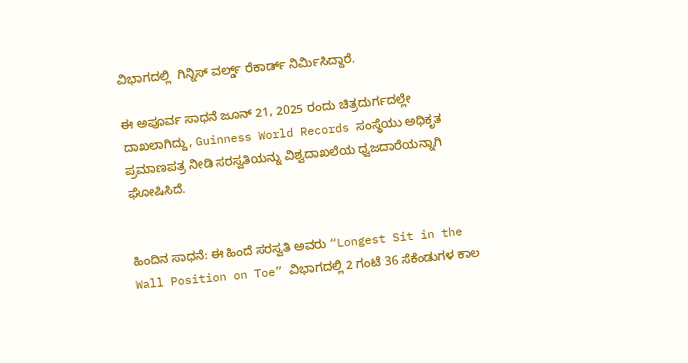ವಿಭಾಗದಲ್ಲಿ  ಗಿನ್ನಿಸ್ ವರ್ಲ್ಡ್ ರೆಕಾರ್ಡ್ ನಿರ್ಮಿಸಿದ್ದಾರೆ.

ಈ ಅಪೂರ್ವ ಸಾಧನೆ ಜೂನ್ 21, 2025 ರಂದು ಚಿತ್ರದುರ್ಗದಲ್ಲೇ ದಾಖಲಾಗಿದ್ದು, Guinness World Records ಸಂಸ್ಥೆಯು ಅಧಿಕೃತ ಪ್ರಮಾಣಪತ್ರ ನೀಡಿ ಸರಸ್ವತಿಯನ್ನು ವಿಶ್ವದಾಖಲೆಯ ಧ್ವಜದಾರೆಯನ್ನಾಗಿ ಘೋಷಿಸಿದೆ.


ಹಿಂದಿನ ಸಾಧನೆ: ಈ ಹಿಂದೆ ಸರಸ್ವತಿ ಅವರು “Longest Sit in the Wall Position on Toe” ವಿಭಾಗದಲ್ಲಿ 2 ಗಂಟೆ 36 ಸೆಕೆಂಡುಗಳ ಕಾಲ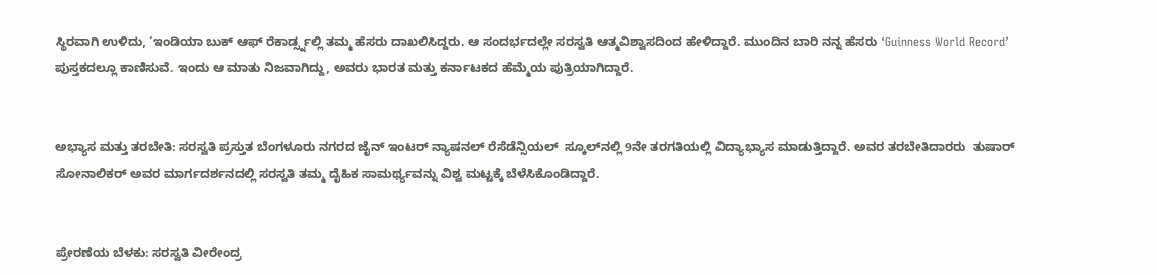ಸ್ಥಿರವಾಗಿ ಉಳಿದು, ‘ಇಂಡಿಯಾ ಬುಕ್ ಆಫ್ ರೆಕಾರ್ಡ್ಸ್ನಲ್ಲಿ ತಮ್ಮ ಹೆಸರು ದಾಖಲಿಸಿದ್ದರು. ಆ ಸಂದರ್ಭದಲ್ಲೇ ಸರಸ್ವತಿ ಆತ್ಮವಿಶ್ವಾಸದಿಂದ ಹೇಳಿದ್ದಾರೆ. ಮುಂದಿನ ಬಾರಿ ನನ್ನ ಹೆಸರು ‘Guinness World Record’ ಪುಸ್ತಕದಲ್ಲೂ ಕಾಣಿಸುವೆ. ಇಂದು ಆ ಮಾತು ನಿಜವಾಗಿದ್ದು, ಅವರು ಭಾರತ ಮತ್ತು ಕರ್ನಾಟಕದ ಹೆಮ್ಮೆಯ ಪುತ್ರಿಯಾಗಿದ್ದಾರೆ.


ಅಭ್ಯಾಸ ಮತ್ತು ತರಬೇತಿ: ಸರಸ್ವತಿ ಪ್ರಸ್ತುತ ಬೆಂಗಳೂರು ನಗರದ ಜೈನ್ ಇಂಟರ್ ನ್ಯಾಷನಲ್ ರೆಸೆಡೆನ್ಸಿಯಲ್  ಸ್ಕೂಲ್‍ನಲ್ಲಿ 9ನೇ ತರಗತಿಯಲ್ಲಿ ವಿದ್ಯಾಭ್ಯಾಸ ಮಾಡುತ್ತಿದ್ದಾರೆ. ಅವರ ತರಬೇತಿದಾರರು  ತುಷಾರ್ ಸೋನಾಲಿಕರ್ ಅವರ ಮಾರ್ಗದರ್ಶನದಲ್ಲಿ ಸರಸ್ವತಿ ತಮ್ಮ ದೈಹಿಕ ಸಾಮರ್ಥ್ಯವನ್ನು ವಿಶ್ವ ಮಟ್ಟಕ್ಕೆ ಬೆಳೆಸಿಕೊಂಡಿದ್ದಾರೆ.


ಪ್ರೇರಣೆಯ ಬೆಳಕು: ಸರಸ್ವತಿ ವೀರೇಂದ್ರ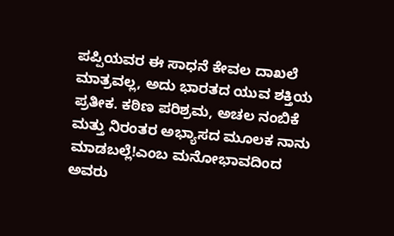ಪಪ್ಪಿಯವರ ಈ ಸಾಧನೆ ಕೇವಲ ದಾಖಲೆ ಮಾತ್ರವಲ್ಲ, ಅದು ಭಾರತದ ಯುವ ಶಕ್ತಿಯ ಪ್ರತೀಕ. ಕಠಿಣ ಪರಿಶ್ರಮ, ಅಚಲ ನಂಬಿಕೆ ಮತ್ತು ನಿರಂತರ ಅಭ್ಯಾಸದ ಮೂಲಕ ನಾನು ಮಾಡಬಲ್ಲೆ!ಎಂಬ ಮನೋಭಾವದಿಂದ ಅವರು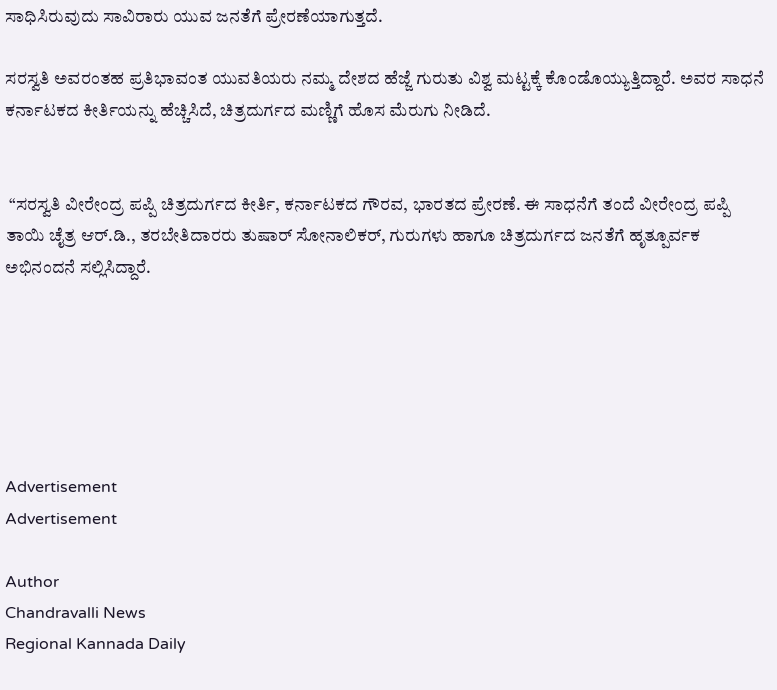ಸಾಧಿಸಿರುವುದು ಸಾವಿರಾರು ಯುವ ಜನತೆಗೆ ಪ್ರೇರಣೆಯಾಗುತ್ತದೆ.

ಸರಸ್ವತಿ ಅವರಂತಹ ಪ್ರತಿಭಾವಂತ ಯುವತಿಯರು ನಮ್ಮ ದೇಶದ ಹೆಜ್ಜೆ ಗುರುತು ವಿಶ್ವ ಮಟ್ಟಕ್ಕೆ ಕೊಂಡೊಯ್ಯುತ್ತಿದ್ದಾರೆ. ಅವರ ಸಾಧನೆ ಕರ್ನಾಟಕದ ಕೀರ್ತಿಯನ್ನು ಹೆಚ್ಚಿಸಿದೆ, ಚಿತ್ರದುರ್ಗದ ಮಣ್ಣಿಗೆ ಹೊಸ ಮೆರುಗು ನೀಡಿದೆ.


 “ಸರಸ್ವತಿ ವೀರೇಂದ್ರ ಪಪ್ಪಿ ಚಿತ್ರದುರ್ಗದ ಕೀರ್ತಿ, ಕರ್ನಾಟಕದ ಗೌರವ, ಭಾರತದ ಪ್ರೇರಣೆ. ಈ ಸಾಧನೆಗೆ ತಂದೆ ವೀರೇಂದ್ರ ಪಪ್ಪಿ ತಾಯಿ ಚೈತ್ರ ಆರ್.ಡಿ., ತರಬೇತಿದಾರರು ತುಷಾರ್ ಸೋನಾಲಿಕರ್, ಗುರುಗಳು ಹಾಗೂ ಚಿತ್ರದುರ್ಗದ ಜನತೆಗೆ ಹೃತ್ಪೂರ್ವಕ ಅಭಿನಂದನೆ ಸಲ್ಲಿಸಿದ್ದಾರೆ.






Advertisement
Advertisement

Author
Chandravalli News
Regional Kannada Daily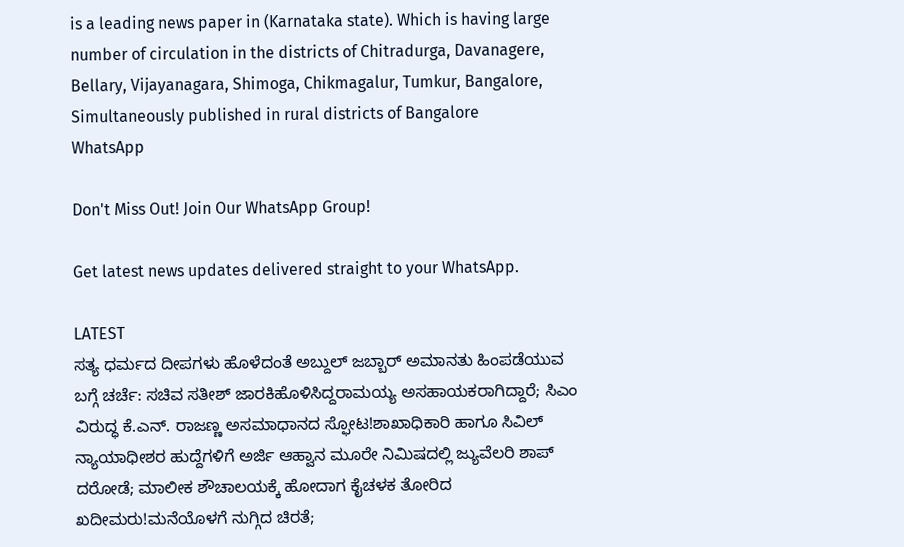is a leading news paper in (Karnataka state). Which is having large number of circulation in the districts of Chitradurga, Davanagere, Bellary, Vijayanagara, Shimoga, Chikmagalur, Tumkur, Bangalore, Simultaneously published in rural districts of Bangalore
WhatsApp

Don't Miss Out! Join Our WhatsApp Group!

Get latest news updates delivered straight to your WhatsApp.

LATEST
ಸತ್ಯ ಧರ್ಮದ ದೀಪಗಳು ಹೊಳೆದಂತೆ ಅಬ್ದುಲ್ ಜಬ್ಬಾರ್ ಅಮಾನತು ಹಿಂಪಡೆಯುವ ಬಗ್ಗೆ ಚರ್ಚೆ: ಸಚಿವ ಸತೀಶ್ ಜಾರಕಿಹೊಳಿಸಿದ್ದರಾಮಯ್ಯ ಅಸಹಾಯಕರಾಗಿದ್ದಾರೆ; ಸಿಎಂ ವಿರುದ್ಧ ಕೆ.ಎನ್. ರಾಜಣ್ಣ ಅಸಮಾಧಾನದ ಸ್ಫೋಟ!ಶಾಖಾಧಿಕಾರಿ ಹಾಗೂ ಸಿವಿಲ್ ನ್ಯಾಯಾಧೀಶರ ಹುದ್ದೆಗಳಿಗೆ ಅರ್ಜಿ ಆಹ್ವಾನ ಮೂರೇ ನಿಮಿಷದಲ್ಲಿ ಜ್ಯುವೆಲರಿ ಶಾಪ್ ದರೋಡೆ; ಮಾಲೀಕ ಶೌಚಾಲಯಕ್ಕೆ ಹೋದಾಗ ಕೈಚಳಕ ತೋರಿದ ಖದೀಮರು!ಮನೆಯೊಳಗೆ ನುಗ್ಗಿದ ಚಿರತೆ;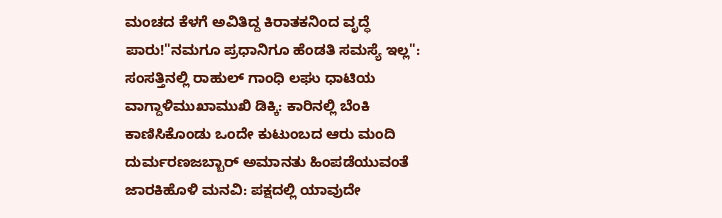ಮಂಚದ ಕೆಳಗೆ ಅವಿತಿದ್ದ ಕಿರಾತಕನಿಂದ ವೃದ್ಧೆ ಪಾರು!"ನಮಗೂ ಪ್ರಧಾನಿಗೂ ಹೆಂಡತಿ ಸಮಸ್ಯೆ ಇಲ್ಲ": ಸಂಸತ್ತಿನಲ್ಲಿ ರಾಹುಲ್ ಗಾಂಧಿ ಲಘು ಧಾಟಿಯ ವಾಗ್ದಾಳಿಮುಖಾಮುಖಿ ಡಿಕ್ಕಿ: ಕಾರಿನಲ್ಲಿ ಬೆಂಕಿ ಕಾಣಿಸಿಕೊಂಡು ಒಂದೇ ಕುಟುಂಬದ ಆರು ಮಂದಿ ದುರ್ಮರಣಜಬ್ಬಾರ್ ಅಮಾನತು ಹಿಂಪಡೆಯುವಂತೆ ಜಾರಕಿಹೊಳಿ ಮನವಿ: ಪಕ್ಷದಲ್ಲಿ ಯಾವುದೇ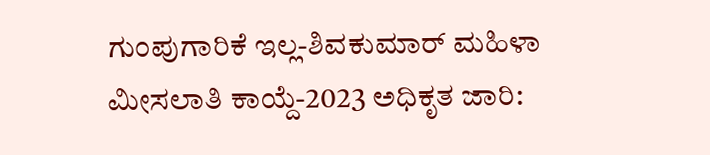ಗುಂಪುಗಾರಿಕೆ ಇಲ್ಲ-ಶಿವಕುಮಾರ್ ಮಹಿಳಾ ಮೀಸಲಾತಿ ಕಾಯ್ದೆ-2023 ಅಧಿಕೃತ ಜಾರಿ: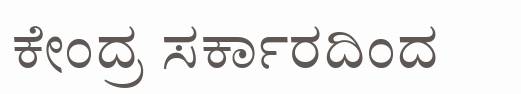ಕೇಂದ್ರ ಸರ್ಕಾರದಿಂದ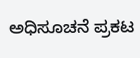ಅಧಿಸೂಚನೆ ಪ್ರಕಟ